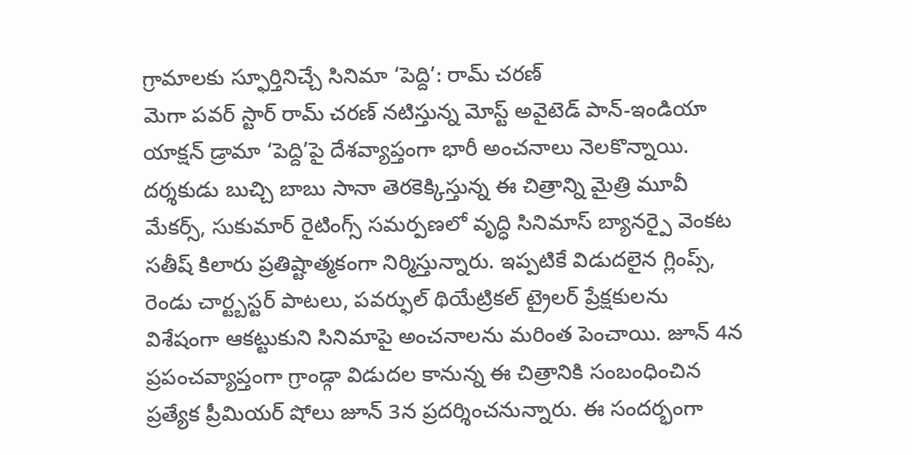గ్రామాలకు స్ఫూర్తినిచ్చే సినిమా ‘పెద్ది’: రామ్ చరణ్
మెగా పవర్ స్టార్ రామ్ చరణ్ నటిస్తున్న మోస్ట్ అవైటెడ్ పాన్-ఇండియా యాక్షన్ డ్రామా ‘పెద్ది’పై దేశవ్యాప్తంగా భారీ అంచనాలు నెలకొన్నాయి. దర్శకుడు బుచ్చి బాబు సానా తెరకెక్కిస్తున్న ఈ చిత్రాన్ని మైత్రి మూవీ మేకర్స్, సుకుమార్ రైటింగ్స్ సమర్పణలో వృద్ధి సినిమాస్ బ్యానర్పై వెంకట సతీష్ కిలారు ప్రతిష్టాత్మకంగా నిర్మిస్తున్నారు. ఇప్పటికే విడుదలైన గ్లింప్స్, రెండు చార్ట్బస్టర్ పాటలు, పవర్ఫుల్ థియేట్రికల్ ట్రైలర్ ప్రేక్షకులను విశేషంగా ఆకట్టుకుని సినిమాపై అంచనాలను మరింత పెంచాయి. జూన్ 4న ప్రపంచవ్యాప్తంగా గ్రాండ్గా విడుదల కానున్న ఈ చిత్రానికి సంబంధించిన ప్రత్యేక ప్రీమియర్ షోలు జూన్ 3న ప్రదర్శించనున్నారు. ఈ సందర్భంగా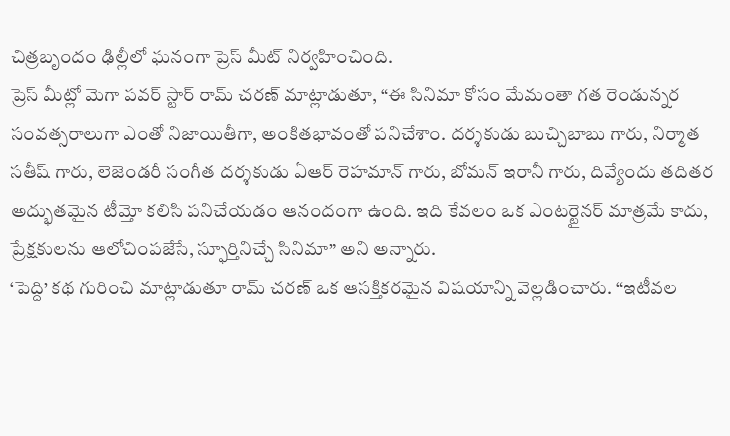చిత్రబృందం ఢిల్లీలో ఘనంగా ప్రెస్ మీట్ నిర్వహించింది.
ప్రెస్ మీట్లో మెగా పవర్ స్టార్ రామ్ చరణ్ మాట్లాడుతూ, “ఈ సినిమా కోసం మేమంతా గత రెండున్నర సంవత్సరాలుగా ఎంతో నిజాయితీగా, అంకితభావంతో పనిచేశాం. దర్శకుడు బుచ్చిబాబు గారు, నిర్మాత సతీష్ గారు, లెజెండరీ సంగీత దర్శకుడు ఏఆర్ రెహమాన్ గారు, బోమన్ ఇరానీ గారు, దివ్యేందు తదితర అద్భుతమైన టీమ్తో కలిసి పనిచేయడం ఆనందంగా ఉంది. ఇది కేవలం ఒక ఎంటర్టైనర్ మాత్రమే కాదు, ప్రేక్షకులను ఆలోచింపజేసే, స్ఫూర్తినిచ్చే సినిమా” అని అన్నారు.
‘పెద్ది’ కథ గురించి మాట్లాడుతూ రామ్ చరణ్ ఒక ఆసక్తికరమైన విషయాన్ని వెల్లడించారు. “ఇటీవల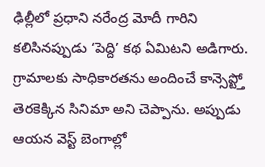ఢిల్లీలో ప్రధాని నరేంద్ర మోదీ గారిని కలిసినప్పుడు ‘పెద్ది’ కథ ఏమిటని అడిగారు. గ్రామాలకు సాధికారతను అందించే కాన్సెప్ట్తో తెరకెక్కిన సినిమా అని చెప్పాను. అప్పుడు ఆయన వెస్ట్ బెంగాల్లో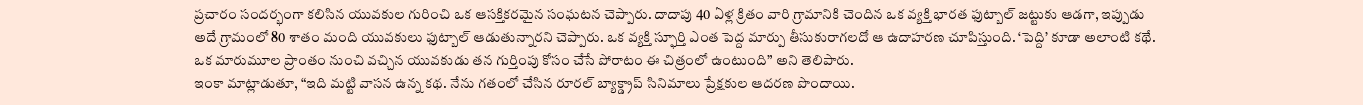ప్రచారం సందర్భంగా కలిసిన యువకుల గురించి ఒక ఆసక్తికరమైన సంఘటన చెప్పారు. దాదాపు 40 ఏళ్ల క్రితం వారి గ్రామానికి చెందిన ఒక వ్యక్తి భారత ఫుట్బాల్ జట్టుకు ఆడగా, ఇప్పుడు అదే గ్రామంలో 80 శాతం మంది యువకులు ఫుట్బాల్ ఆడుతున్నారని చెప్పారు. ఒక వ్యక్తి స్ఫూర్తి ఎంత పెద్ద మార్పు తీసుకురాగలదో ఆ ఉదాహరణ చూపిస్తుంది. ‘పెద్ది’ కూడా అలాంటి కథే. ఒక మారుమూల ప్రాంతం నుంచి వచ్చిన యువకుడు తన గుర్తింపు కోసం చేసే పోరాటం ఈ చిత్రంలో ఉంటుంది” అని తెలిపారు.
ఇంకా మాట్లాడుతూ, “ఇది మట్టి వాసన ఉన్న కథ. నేను గతంలో చేసిన రూరల్ బ్యాక్డ్రాప్ సినిమాలు ప్రేక్షకుల ఆదరణ పొందాయి.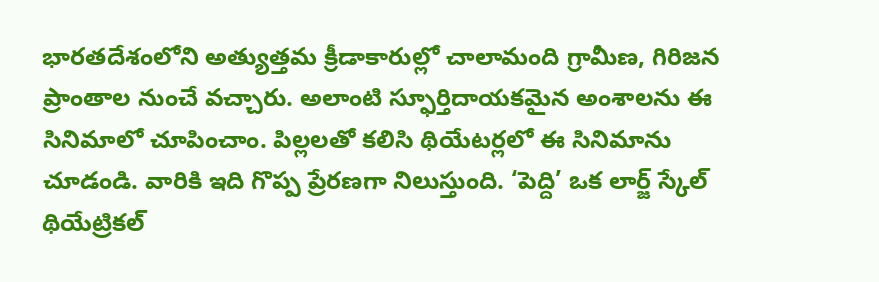భారతదేశంలోని అత్యుత్తమ క్రీడాకారుల్లో చాలామంది గ్రామీణ, గిరిజన ప్రాంతాల నుంచే వచ్చారు. అలాంటి స్ఫూర్తిదాయకమైన అంశాలను ఈ సినిమాలో చూపించాం. పిల్లలతో కలిసి థియేటర్లలో ఈ సినిమాను చూడండి. వారికి ఇది గొప్ప ప్రేరణగా నిలుస్తుంది. ‘పెద్ది’ ఒక లార్జ్ స్కేల్ థియేట్రికల్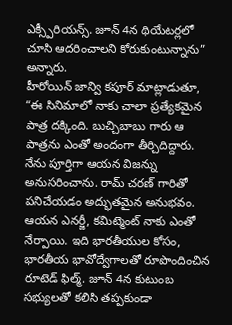ఎక్స్పీరియన్స్. జూన్ 4న థియేటర్లలో చూసి ఆదరించాలని కోరుకుంటున్నాను” అన్నారు.
హీరోయిన్ జాన్వి కపూర్ మాట్లాడుతూ, “ఈ సినిమాలో నాకు చాలా ప్రత్యేకమైన పాత్ర దక్కింది. బుచ్చిబాబు గారు ఆ పాత్రను ఎంతో అందంగా తీర్చిదిద్దారు. నేను పూర్తిగా ఆయన విజన్ను అనుసరించాను. రామ్ చరణ్ గారితో పనిచేయడం అద్భుతమైన అనుభవం. ఆయన ఎనర్జీ, కమిట్మెంట్ నాకు ఎంతో నేర్పాయి. ఇది భారతీయుల కోసం, భారతీయ భావోద్వేగాలతో రూపొందించిన రూటెడ్ ఫిల్మ్. జూన్ 4న కుటుంబ సభ్యులతో కలిసి తప్పకుండా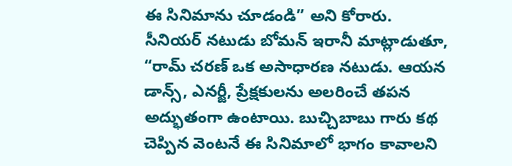ఈ సినిమాను చూడండి” అని కోరారు.
సీనియర్ నటుడు బోమన్ ఇరానీ మాట్లాడుతూ, “రామ్ చరణ్ ఒక అసాధారణ నటుడు. ఆయన డాన్స్, ఎనర్జీ, ప్రేక్షకులను అలరించే తపన అద్భుతంగా ఉంటాయి. బుచ్చిబాబు గారు కథ చెప్పిన వెంటనే ఈ సినిమాలో భాగం కావాలని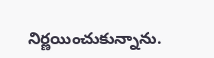నిర్ణయించుకున్నాను.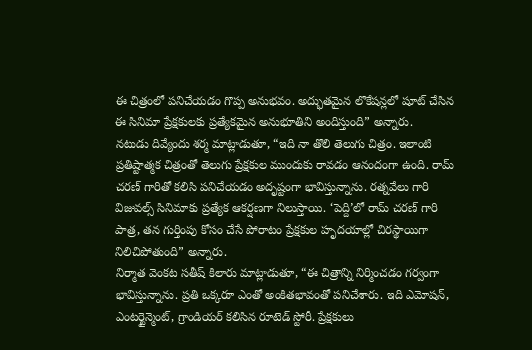ఈ చిత్రంలో పనిచేయడం గొప్ప అనుభవం. అద్భుతమైన లొకేషన్లలో షూట్ చేసిన ఈ సినిమా ప్రేక్షకులకు ప్రత్యేకమైన అనుభూతిని అందిస్తుంది” అన్నారు.
నటుడు దివ్యేందు శర్మ మాట్లాడుతూ, “ఇది నా తొలి తెలుగు చిత్రం. ఇలాంటి ప్రతిష్టాత్మక చిత్రంతో తెలుగు ప్రేక్షకుల ముందుకు రావడం ఆనందంగా ఉంది. రామ్ చరణ్ గారితో కలిసి పనిచేయడం అదృష్టంగా భావిస్తున్నాను. రత్నవేలు గారి విజువల్స్ సినిమాకు ప్రత్యేక ఆకర్షణగా నిలుస్తాయి. ‘పెద్ది’లో రామ్ చరణ్ గారి పాత్ర, తన గుర్తింపు కోసం చేసే పోరాటం ప్రేక్షకుల హృదయాల్లో చిరస్థాయిగా నిలిచిపోతుంది” అన్నారు.
నిర్మాత వెంకట సతీష్ కిలారు మాట్లాడుతూ, “ఈ చిత్రాన్ని నిర్మించడం గర్వంగా భావిస్తున్నాను. ప్రతి ఒక్కరూ ఎంతో అంకితభావంతో పనిచేశారు. ఇది ఎమోషన్, ఎంటర్టైన్మెంట్, గ్రాండియర్ కలిసిన రూటెడ్ స్టోరీ. ప్రేక్షకులు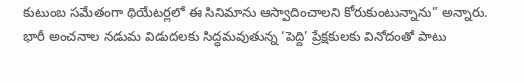కుటుంబ సమేతంగా థియేటర్లలో ఈ సినిమాను ఆస్వాదించాలని కోరుకుంటున్నాను” అన్నారు.
భారీ అంచనాల నడుమ విడుదలకు సిద్ధమవుతున్న ‘పెద్ది’ ప్రేక్షకులకు వినోదంతో పాటు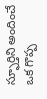స్ఫూర్తిని అందించే ఒక గొప్ప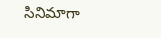సినిమాగా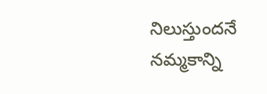నిలుస్తుందనే నమ్మకాన్ని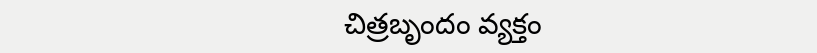చిత్రబృందం వ్యక్తం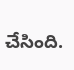చేసింది.